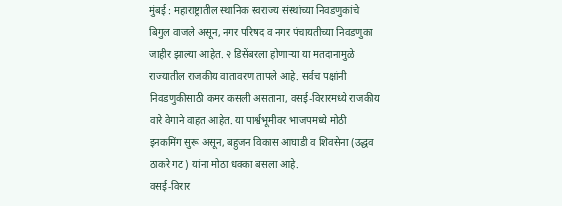मुंबई : महाराष्ट्रातील स्थानिक स्वराज्य संस्थांच्या निवडणुकांचे बिगुल वाजले असून, नगर परिषद व नगर पंचायतीच्या निवडणुका जाहीर झाल्या आहेत. २ डिसेंबरला होणाऱ्या या मतदानामुळे राज्यातील राजकीय वातावरण तापले आहे. सर्वच पक्षांनी निवडणुकीसाठी कमर कसली असताना, वसई-विरारमध्ये राजकीय वारे वेगाने वाहत आहेत. या पार्श्वभूमीवर भाजपमध्ये मोठी इनकमिंग सुरू असून, बहुजन विकास आघाडी व शिवसेना (उद्धव ठाकरे गट) यांना मोठा धक्का बसला आहे.
वसई-विरार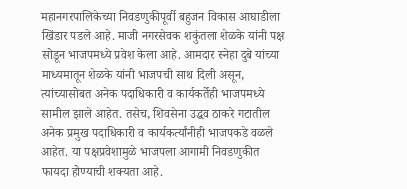महानगरपालिकेच्या निवडणुकीपूर्वी बहुजन विकास आघाडीला खिंडार पडले आहे. माजी नगरसेवक शकुंतला शेळके यांनी पक्ष सोडून भाजपमध्ये प्रवेश केला आहे. आमदार स्नेहा दुबे यांच्या माध्यमातून शेळके यांनी भाजपची साथ दिली असून, त्यांच्यासोबत अनेक पदाधिकारी व कार्यकर्तेही भाजपमध्ये सामील झाले आहेत. तसेच, शिवसेना उद्धव ठाकरे गटातील अनेक प्रमुख पदाधिकारी व कार्यकर्त्यांनीही भाजपकडे वळले आहेत. या पक्षप्रवेशामुळे भाजपला आगामी निवडणुकीत फायदा होण्याची शक्यता आहे.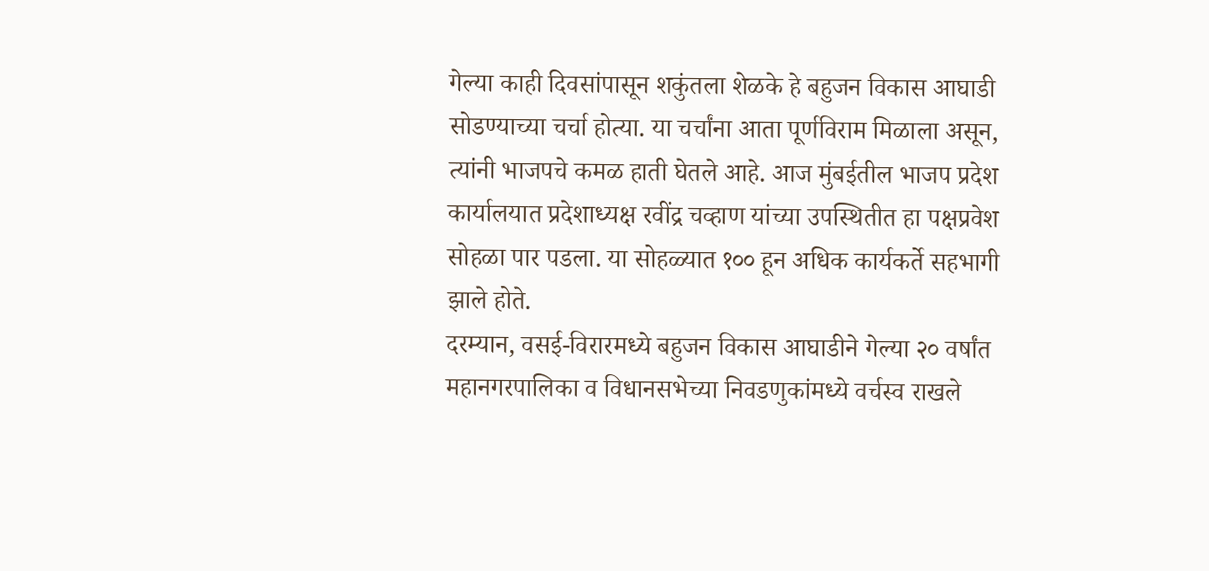गेल्या काही दिवसांपासून शकुंतला शेळके हे बहुजन विकास आघाडी सोडण्याच्या चर्चा होत्या. या चर्चांना आता पूर्णविराम मिळाला असून, त्यांनी भाजपचे कमळ हाती घेतले आहे. आज मुंबईतील भाजप प्रदेश कार्यालयात प्रदेशाध्यक्ष रवींद्र चव्हाण यांच्या उपस्थितीत हा पक्षप्रवेश सोहळा पार पडला. या सोहळ्यात १०० हून अधिक कार्यकर्ते सहभागी झाले होते.
दरम्यान, वसई-विरारमध्ये बहुजन विकास आघाडीने गेल्या २० वर्षांत महानगरपालिका व विधानसभेच्या निवडणुकांमध्ये वर्चस्व राखले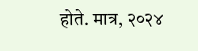होते. मात्र, २०२४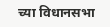च्या विधानसभा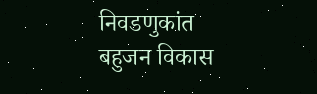निवडणुकांत बहुजन विकास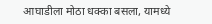आघाडीला मोठा धक्का बसला, यामध्ये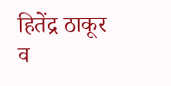हितेंद्र ठाकूर व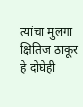त्यांचा मुलगा क्षितिज ठाकूर हे दोघेही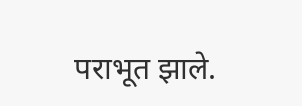पराभूत झाले.